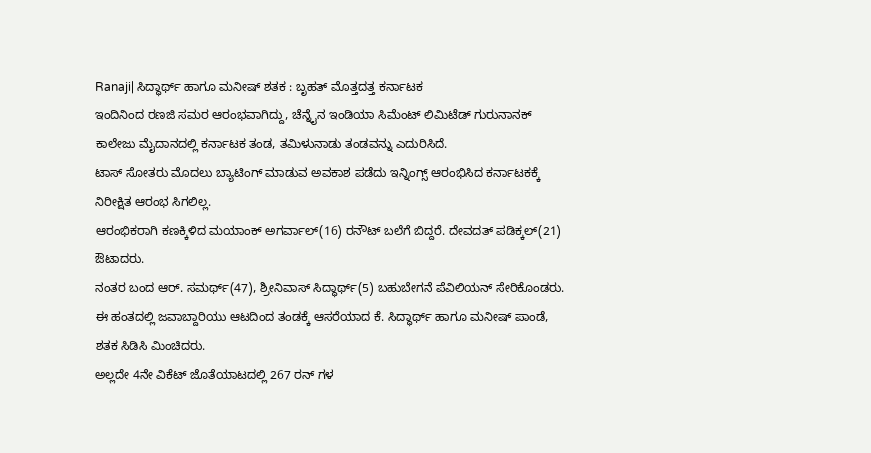Ranaji| ಸಿದ್ಧಾರ್ಥ್ ಹಾಗೂ ಮನೀಷ್ ಶತಕ : ಬೃಹತ್ ಮೊತ್ತದತ್ತ ಕರ್ನಾಟಕ
ಇಂದಿನಿಂದ ರಣಜಿ ಸಮರ ಆರಂಭವಾಗಿದ್ದು, ಚೆನ್ನೈನ ಇಂಡಿಯಾ ಸಿಮೆಂಟ್ ಲಿಮಿಟೆಡ್ ಗುರುನಾನಕ್ ಕಾಲೇಜು ಮೈದಾನದಲ್ಲಿ ಕರ್ನಾಟಕ ತಂಡ, ತಮಿಳುನಾಡು ತಂಡವನ್ನು ಎದುರಿಸಿದೆ.
ಟಾಸ್ ಸೋತರು ಮೊದಲು ಬ್ಯಾಟಿಂಗ್ ಮಾಡುವ ಅವಕಾಶ ಪಡೆದು ಇನ್ನಿಂಗ್ಸ್ ಆರಂಭಿಸಿದ ಕರ್ನಾಟಕಕ್ಕೆ ನಿರೀಕ್ಷಿತ ಆರಂಭ ಸಿಗಲಿಲ್ಲ.
ಆರಂಭಿಕರಾಗಿ ಕಣಕ್ಕಿಳಿದ ಮಯಾಂಕ್ ಅಗರ್ವಾಲ್(16) ರನೌಟ್ ಬಲೆಗೆ ಬಿದ್ದರೆ. ದೇವದತ್ ಪಡಿಕ್ಕಲ್(21) ಔಟಾದರು.
ನಂತರ ಬಂದ ಆರ್. ಸಮರ್ಥ್(47), ಶ್ರೀನಿವಾಸ್ ಸಿದ್ಧಾರ್ಥ್(5) ಬಹುಬೇಗನೆ ಪೆವಿಲಿಯನ್ ಸೇರಿಕೊಂಡರು.
ಈ ಹಂತದಲ್ಲಿ ಜವಾಬ್ದಾರಿಯು ಆಟದಿಂದ ತಂಡಕ್ಕೆ ಆಸರೆಯಾದ ಕೆ. ಸಿದ್ಧಾರ್ಥ್ ಹಾಗೂ ಮನೀಷ್ ಪಾಂಡೆ, ಶತಕ ಸಿಡಿಸಿ ಮಿಂಚಿದರು.
ಅಲ್ಲದೇ 4ನೇ ವಿಕೆಟ್ ಜೊತೆಯಾಟದಲ್ಲಿ 267 ರನ್ ಗಳ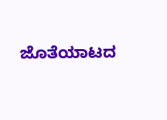ಜೊತೆಯಾಟದ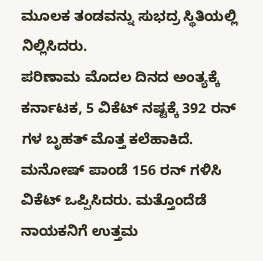ಮೂಲಕ ತಂಡವನ್ನು ಸುಭದ್ರ ಸ್ಥಿತಿಯಲ್ಲಿ ನಿಲ್ಲಿಸಿದರು.
ಪರಿಣಾಮ ಮೊದಲ ದಿನದ ಅಂತ್ಯಕ್ಕೆ ಕರ್ನಾಟಕ, 5 ವಿಕೆಟ್ ನಷ್ಟಕ್ಕೆ 392 ರನ್ ಗಳ ಬೃಹತ್ ಮೊತ್ತ ಕಲೆಹಾಕಿದೆ.
ಮನೋಷ್ ಪಾಂಡೆ 156 ರನ್ ಗಳಿಸಿ ವಿಕೆಟ್ ಒಪ್ಪಿಸಿದರು. ಮತ್ತೊಂದೆಡೆ ನಾಯಕನಿಗೆ ಉತ್ತಮ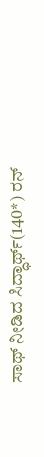ಸಾಥ್ ನೀಡಿದ ಸಿದ್ಧಾರ್ಥ್(140*) ರನ್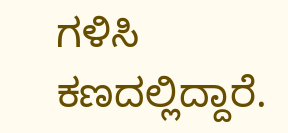ಗಳಿಸಿ ಕಣದಲ್ಲಿದ್ದಾರೆ.